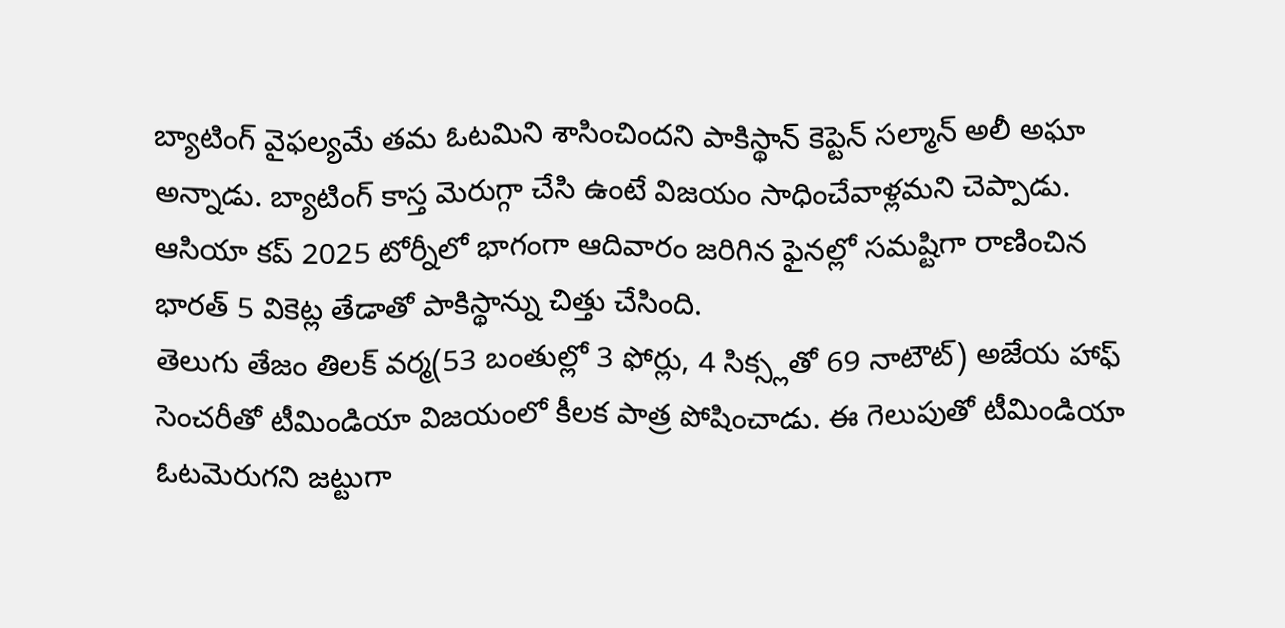బ్యాటింగ్ వైఫల్యమే తమ ఓటమిని శాసించిందని పాకిస్థాన్ కెప్టెన్ సల్మాన్ అలీ అఘా అన్నాడు. బ్యాటింగ్ కాస్త మెరుగ్గా చేసి ఉంటే విజయం సాధించేవాళ్లమని చెప్పాడు. ఆసియా కప్ 2025 టోర్నీలో భాగంగా ఆదివారం జరిగిన ఫైనల్లో సమష్టిగా రాణించిన భారత్ 5 వికెట్ల తేడాతో పాకిస్థాన్ను చిత్తు చేసింది.
తెలుగు తేజం తిలక్ వర్మ(53 బంతుల్లో 3 ఫోర్లు, 4 సిక్స్లతో 69 నాటౌట్) అజేయ హాఫ్ సెంచరీతో టీమిండియా విజయంలో కీలక పాత్ర పోషించాడు. ఈ గెలుపుతో టీమిండియా ఓటమెరుగని జట్టుగా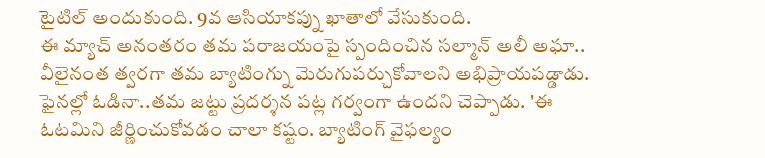టైటిల్ అందుకుంది. 9వ ఆసియాకప్ను ఖాతాలో వేసుకుంది.
ఈ మ్యాచ్ అనంతరం తమ పరాజయంపై స్పందించిన సల్మాన్ అలీ అఘా.. వీలైనంత త్వరగా తమ బ్యాటింగ్ను మెరుగుపర్చుకోవాలని అభిప్రాయపడ్డాడు. ఫైనల్లో ఓడినా..తమ జట్టు ప్రదర్శన పట్ల గర్వంగా ఉందని చెప్పాడు. 'ఈ ఓటమిని జీర్ణించుకోవడం చాలా కష్టం. బ్యాటింగ్ వైఫల్యం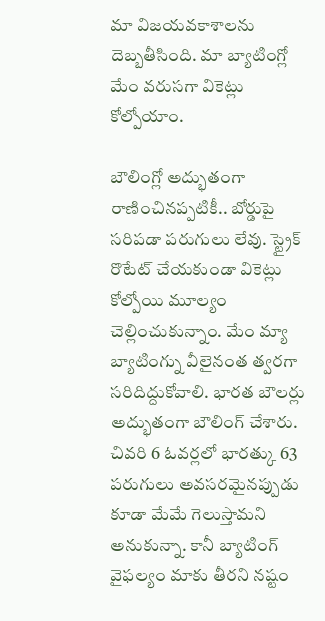మా విజయవకాశాలను దెబ్బతీసింది. మా బ్యాటింగ్లో మేం వరుసగా వికెట్లు కోల్పోయాం.

బౌలింగ్లో అద్భుతంగా రాణించినప్పటికీ.. బోర్డుపై సరిపడా పరుగులు లేవు. స్ట్రైక్ రొటేట్ చేయకుండా వికెట్లు కోల్పోయి మూల్యం చెల్లించుకున్నాం. మేం మ్యా బ్యాటింగ్ను వీలైనంత త్వరగా సరిదిద్దుకోవాలి. భారత బౌలర్లు అద్భుతంగా బౌలింగ్ చేశారు. చివరి 6 ఓవర్లలో భారత్కు 63 పరుగులు అవసరమైనప్పుడు కూడా మేమే గెలుస్తామని అనుకున్నా. కానీ బ్యాటింగ్ వైఫల్యం మాకు తీరని నష్టం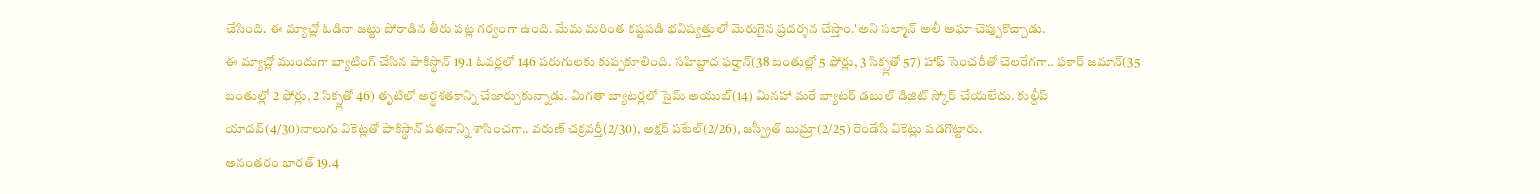చేసింది. ఈ మ్యాచ్లో ఓడినా జట్టు పోరాడిన తీరు పట్ల గర్వంగా ఉంది. మేమ మరింత కష్టపడి భవిష్యత్తులో మెరుగైన ప్రదర్శన చేస్తాం.'అని సల్మాన్ అలీ అఘా చెప్పుకొచ్చాడు.
ఈ మ్యాచ్లో ముందుగా బ్యాటింగ్ చేసిన పాకిస్థాన్ 19.1 ఓవర్లలో 146 పరుగులకు కుప్పకూలింది. సహిబ్జాద ఫర్హాన్(38 బంతుల్లో 5 ఫోర్లు, 3 సిక్స్లతో 57) హాఫ్ సెంచరీతో చెలరేగగా.. ఫకార్ జమాన్(35 బంతుల్లో 2 ఫోర్లు, 2 సిక్స్లతో 46) తృటిలో అర్థశతకాన్ని చేజార్చుకున్నాడు. మిగతా బ్యాటర్లలో సైమ్ అయుబ్(14) మినహా మరే బ్యాటర్ డబుల్ డిజిట్ స్కోర్ చేయలేదు. కుల్దీప్ యాదవ్(4/30)నాలుగు వికెట్లతో పాకిస్థాన్ పతనాన్ని శాసించగా.. వరుణ్ చక్రవర్తీ(2/30), అక్షర్ పటేల్(2/26), జస్ప్రీత్ బుమ్రా(2/25) రెండేసి వికెట్లు పడగొట్టారు.
అనంతరం భారత్ 19.4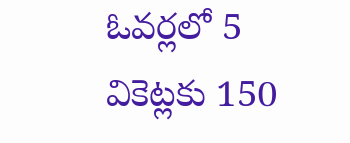ఓవర్లలో 5 వికెట్లకు 150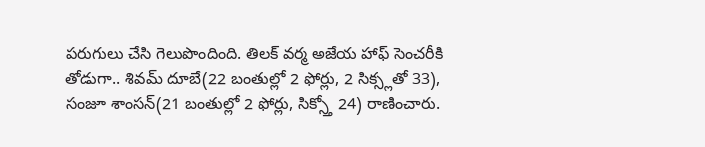పరుగులు చేసి గెలుపొందింది. తిలక్ వర్మ అజేయ హాఫ్ సెంచరీకి తోడుగా.. శివమ్ దూబే(22 బంతుల్లో 2 ఫోర్లు, 2 సిక్స్లతో 33), సంజూ శాంసన్(21 బంతుల్లో 2 ఫోర్లు, సిక్స్తో 24) రాణించారు.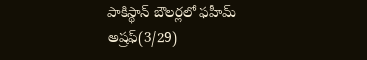పాకిస్థాన్ బౌలర్లలో ఫహీమ్ అష్రఫ్(3/29)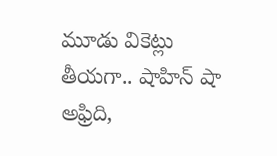మూడు వికెట్లు తీయగా.. షాహిన్ షా అఫ్రిది,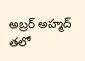అబ్రర్ అహ్మద్ తలో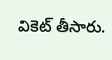వికెట్ తీసారు.